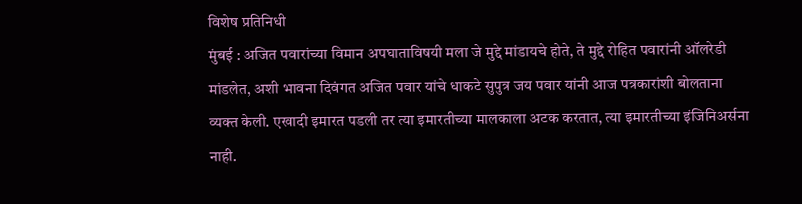विशेष प्रतिनिधी
मुंबई : अजित पवारांच्या विमान अपघाताविषयी मला जे मुद्दे मांडायचे होते, ते मुद्दे रोहित पवारांनी ऑलरेडी मांडलेत, अशी भावना दिवंगत अजित पवार यांचे धाकटे सुपुत्र जय पवार यांनी आज पत्रकारांशी बोलताना व्यक्त केली. एखादी इमारत पडली तर त्या इमारतीच्या मालकाला अटक करतात, त्या इमारतीच्या इंजिनिअर्सना नाही.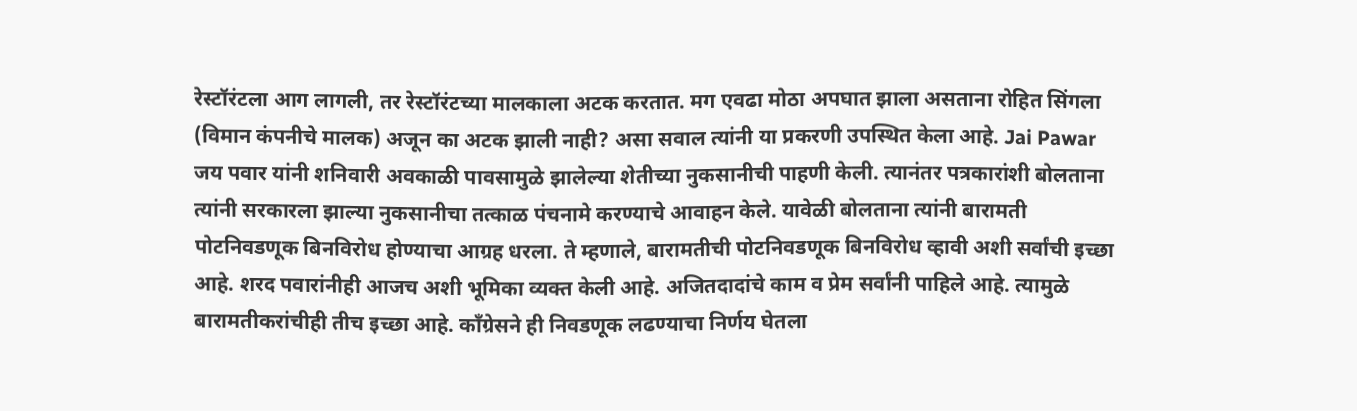रेस्टॉरंटला आग लागली, तर रेस्टॉरंटच्या मालकाला अटक करतात. मग एवढा मोठा अपघात झाला असताना रोहित सिंगला (विमान कंपनीचे मालक) अजून का अटक झाली नाही? असा सवाल त्यांनी या प्रकरणी उपस्थित केला आहे. Jai Pawar
जय पवार यांनी शनिवारी अवकाळी पावसामुळे झालेल्या शेतीच्या नुकसानीची पाहणी केली. त्यानंतर पत्रकारांशी बोलताना त्यांनी सरकारला झाल्या नुकसानीचा तत्काळ पंचनामे करण्याचे आवाहन केले. यावेळी बोलताना त्यांनी बारामती पोटनिवडणूक बिनविरोध होण्याचा आग्रह धरला. ते म्हणाले, बारामतीची पोटनिवडणूक बिनविरोध व्हावी अशी सर्वांची इच्छा आहे. शरद पवारांनीही आजच अशी भूमिका व्यक्त केली आहे. अजितदादांचे काम व प्रेम सर्वांनी पाहिले आहे. त्यामुळे बारामतीकरांचीही तीच इच्छा आहे. काँग्रेसने ही निवडणूक लढण्याचा निर्णय घेतला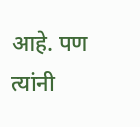आहे. पण त्यांनी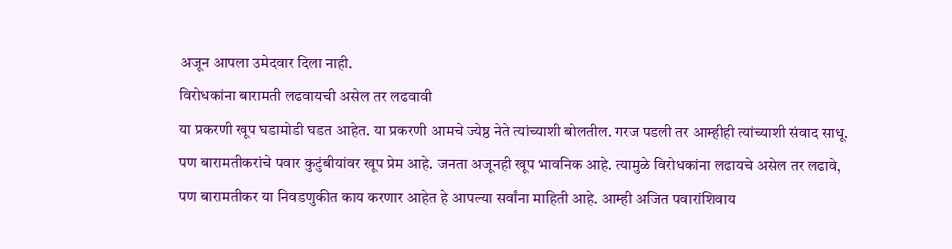अजून आपला उमेदवार दिला नाही.
विरोधकांना बारामती लढवायची असेल तर लढवावी
या प्रकरणी खूप घडामोडी घडत आहेत. या प्रकरणी आमचे ज्येष्ठ नेते त्यांच्याशी बोलतील. गरज पडली तर आम्हीही त्यांच्याशी संवाद साधू. पण बारामतीकरांचे पवार कुटुंबीयांवर खूप प्रेम आहे. जनता अजूनही खूप भावनिक आहे. त्यामुळे विरोधकांना लढायचे असेल तर लढावे, पण बारामतीकर या निवडणुकीत काय करणार आहेत हे आपल्या सर्वांना माहिती आहे. आम्ही अजित पवारांशिवाय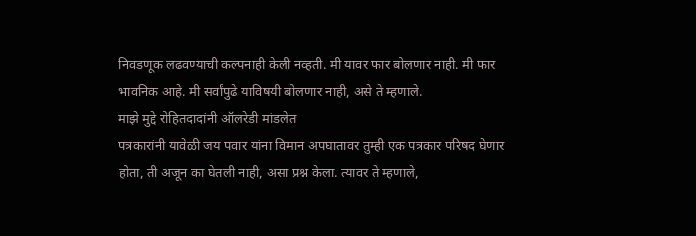निवडणूक लढवण्याची कल्पनाही केली नव्हती. मी यावर फार बोलणार नाही. मी फार भावनिक आहे. मी सर्वांपुढे याविषयी बोलणार नाही, असे ते म्हणाले.
माझे मुद्दे रोहितदादांनी ऑलरेडी मांडलेत
पत्रकारांनी यावेळी जय पवार यांना विमान अपघातावर तुम्ही एक पत्रकार परिषद घेणार होता, ती अजून का घेतली नाही, असा प्रश्न केला. त्यावर ते म्हणाले,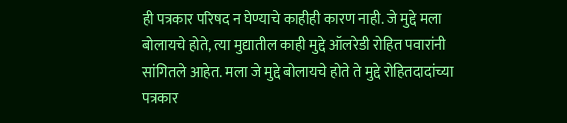ही पत्रकार परिषद न घेण्याचे काहीही कारण नाही. जे मुद्दे मला बोलायचे होते, त्या मुद्यातील काही मुद्दे ऑलरेडी रोहित पवारांनी सांगितले आहेत. मला जे मुद्दे बोलायचे होते ते मुद्दे रोहितदादांच्या पत्रकार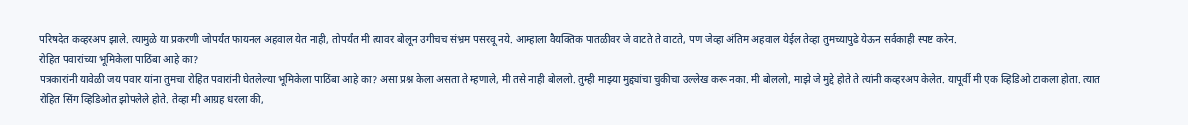परिषदेत कव्हरअप झाले. त्यामुळे या प्रकरणी जोपर्यंत फायनल अहवाल येत नाही, तोपर्यंत मी त्यावर बोलून उगीचच संभ्रम पसरवू नये. आम्हाला वैयक्तिक पातळीवर जे वाटते ते वाटते, पण जेव्हा अंतिम अहवाल येईल तेव्हा तुमच्यापुढे येऊन सर्वकाही स्पष्ट करेन.
रोहित पवारांच्या भूमिकेला पाठिंबा आहे का?
पत्रकारांनी यावेळी जय पवार यांना तुमचा रोहित पवारांनी घेतलेल्या भूमिकेला पाठिंबा आहे का? असा प्रश्न केला असता ते म्हणाले, मी तसे नाही बोललो. तुम्ही माझ्या मुद्द्यांचा चुकीचा उल्लेख करू नका. मी बोललो, माझे जे मुद्दे होते ते त्यांनी कव्हरअप केलेत. यापूर्वी मी एक व्हिडिओ टाकला होता. त्यात रोहित सिंग व्हिडिओत झोपलेले होते. तेव्हा मी आग्रह धरला की,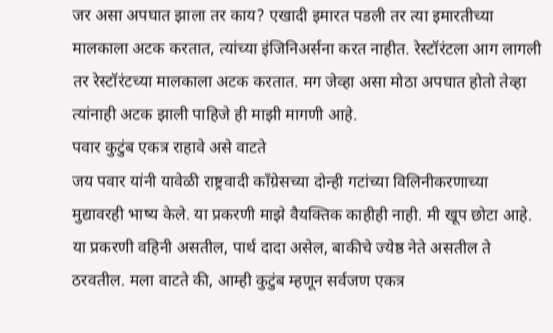जर असा अपघात झाला तर काय? एखादी इमारत पडली तर त्या इमारतीच्या मालकाला अटक करतात, त्यांच्या इंजिनिअर्सना करत नाहीत. रेस्टॉरंटला आग लागली तर रेस्टॉरंटच्या मालकाला अटक करतात. मग जेव्हा असा मोठा अपघात होतो तेव्हा त्यांनाही अटक झाली पाहिजे ही माझी मागणी आहे.
पवार कुटुंब एकत्र राहावे असे वाटते
जय पवार यांनी यावेळी राष्ट्रवादी काँग्रेसच्या दोन्ही गटांच्या विलिनीकरणाच्या मुद्यावरही भाष्य केले. या प्रकरणी माझे वैयक्तिक काहीही नाही. मी खूप छोटा आहे. या प्रकरणी वहिनी असतील, पार्थ दादा असेल, बाकीचे ज्येष्ठ नेते असतील ते ठरवतील. मला वाटते की, आम्ही कुटुंब म्हणून सर्वजण एकत्र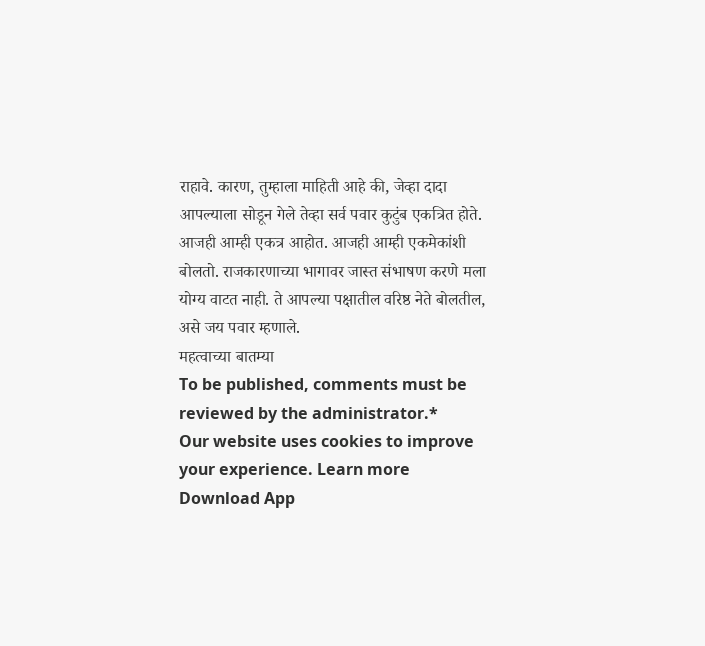राहावे. कारण, तुम्हाला माहिती आहे की, जेव्हा दादा आपल्याला सोडून गेले तेव्हा सर्व पवार कुटुंब एकत्रित होते. आजही आम्ही एकत्र आहोत. आजही आम्ही एकमेकांशी बोलतो. राजकारणाच्या भागावर जास्त संभाषण करणे मला योग्य वाटत नाही. ते आपल्या पक्षातील वरिष्ठ नेते बोलतील, असे जय पवार म्हणाले.
महत्वाच्या बातम्या
To be published, comments must be reviewed by the administrator.*
Our website uses cookies to improve your experience. Learn more
Download App